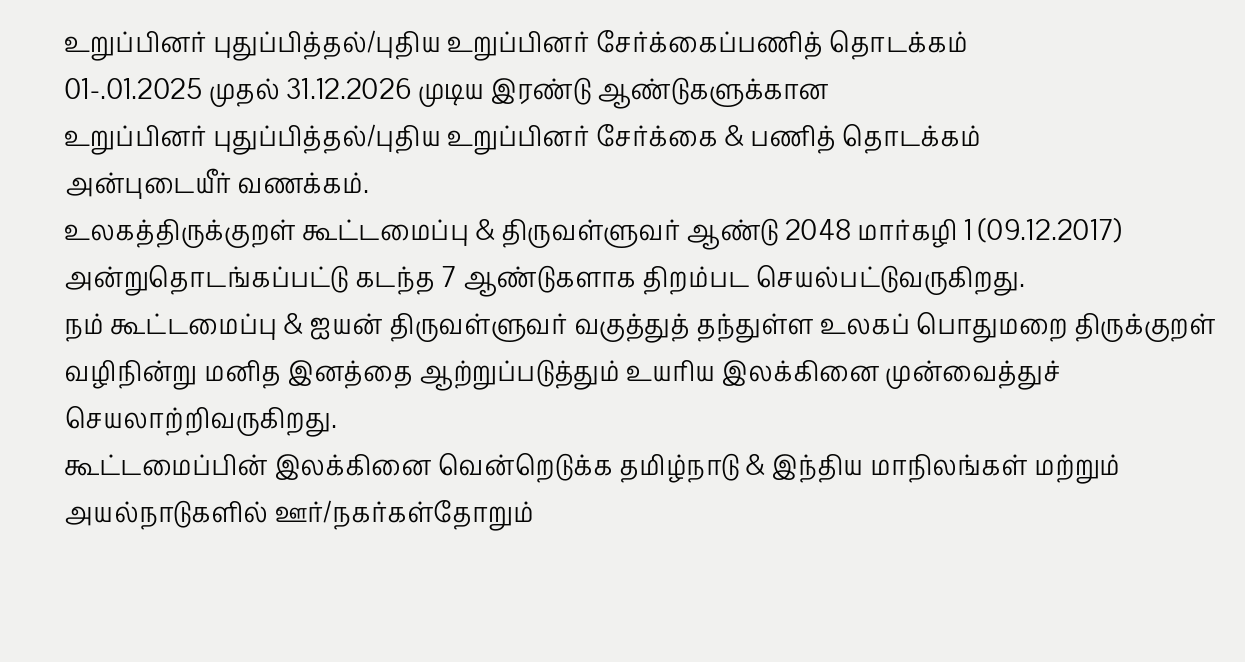உறுப்பினர் புதுப்பித்தல்/புதிய உறுப்பினர் சேர்க்கைப்பணித் தொடக்கம்
01-.01.2025 முதல் 31.12.2026 முடிய இரண்டு ஆண்டுகளுக்கான
உறுப்பினர் புதுப்பித்தல்/புதிய உறுப்பினர் சேர்க்கை & பணித் தொடக்கம்
அன்புடையீர் வணக்கம்.
உலகத்திருக்குறள் கூட்டமைப்பு & திருவள்ளுவர் ஆண்டு 2048 மார்கழி 1 (09.12.2017)
அன்றுதொடங்கப்பட்டு கடந்த 7 ஆண்டுகளாக திறம்பட செயல்பட்டுவருகிறது.
நம் கூட்டமைப்பு & ஐயன் திருவள்ளுவர் வகுத்துத் தந்துள்ள உலகப் பொதுமறை திருக்குறள் வழிநின்று மனித இனத்தை ஆற்றுப்படுத்தும் உயரிய இலக்கினை முன்வைத்துச் செயலாற்றிவருகிறது.
கூட்டமைப்பின் இலக்கினை வென்றெடுக்க தமிழ்நாடு & இந்திய மாநிலங்கள் மற்றும்
அயல்நாடுகளில் ஊர்/நகர்கள்தோறும்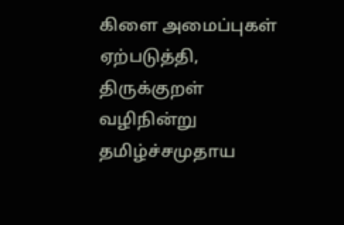கிளை அமைப்புகள் ஏற்படுத்தி, திருக்குறள் வழிநின்று தமிழ்ச்சமுதாய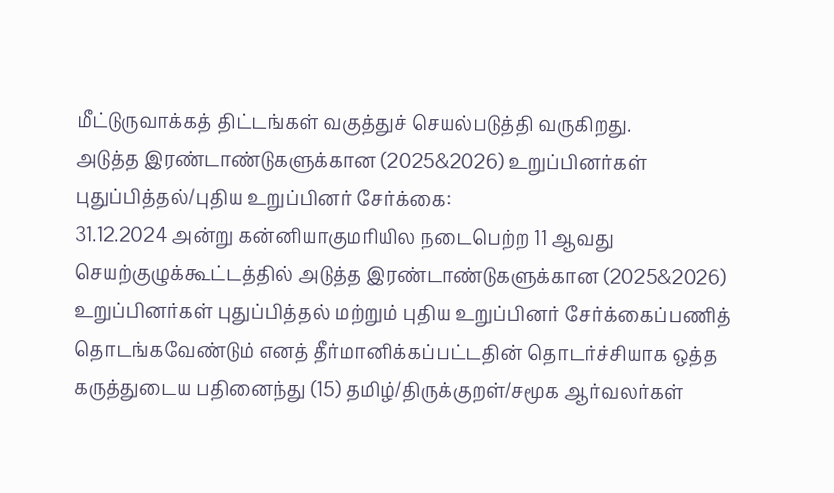மீட்டுருவாக்கத் திட்டங்கள் வகுத்துச் செயல்படுத்தி வருகிறது.
அடுத்த இரண்டாண்டுகளுக்கான (2025&2026) உறுப்பினர்கள் புதுப்பித்தல்/புதிய உறுப்பினர் சேர்க்கை:
31.12.2024 அன்று கன்னியாகுமரியில நடைபெற்ற 11 ஆவது செயற்குழுக்கூட்டத்தில் அடுத்த இரண்டாண்டுகளுக்கான (2025&2026) உறுப்பினர்கள் புதுப்பித்தல் மற்றும் புதிய உறுப்பினர் சேர்க்கைப்பணித் தொடங்கவேண்டும் எனத் தீர்மானிக்கப்பட்டதின் தொடர்ச்சியாக ஒத்த கருத்துடைய பதினைந்து (15) தமிழ்/திருக்குறள்/சமூக ஆர்வலர்கள்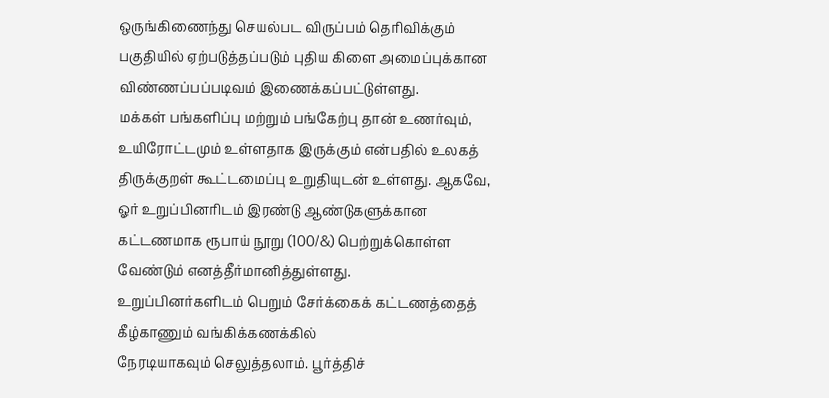ஒருங்கிணைந்து செயல்பட விருப்பம் தெரிவிக்கும்
பகுதியில் ஏற்படுத்தப்படும் புதிய கிளை அமைப்புக்கான விண்ணப்பப்படிவம் இணைக்கப்பட்டுள்ளது.
மக்கள் பங்களிப்பு மற்றும் பங்கேற்பு தான் உணர்வும், உயிரோட்டமும் உள்ளதாக இருக்கும் என்பதில் உலகத் திருக்குறள் கூட்டமைப்பு உறுதியுடன் உள்ளது. ஆகவே, ஓர் உறுப்பினரிடம் இரண்டு ஆண்டுகளுக்கான கட்டணமாக ரூபாய் நூறு (100/&) பெற்றுக்கொள்ள வேண்டும் எனத்தீர்மானித்துள்ளது.
உறுப்பினர்களிடம் பெறும் சேர்க்கைக் கட்டணத்தைத் கீழ்காணும் வங்கிக்கணக்கில்
நேரடியாகவும் செலுத்தலாம். பூர்த்திச்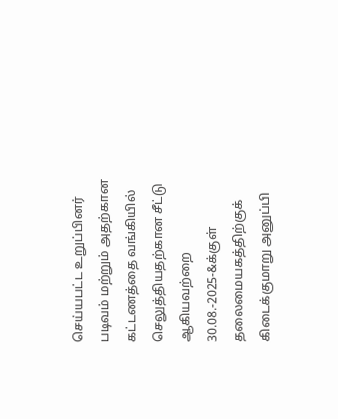செய்யபட்ட உறுப்பினர் படிவம் மற்றும் அதற்கான கட்டணத்தை வங்கியில் செலுத்தியதற்கான சீட்டு ஆகியவற்றை 30.08.-2025-&க்குள் தலைமையகத்திற்குக் கிடைக்குமாறு அனுப்பி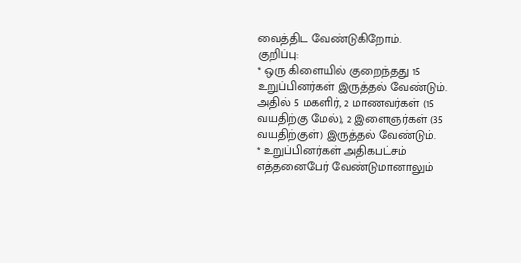வைத்திட வேண்டுகிறோம்.
குறிப்பு:
* ஒரு கிளையில் குறைந்தது 15 உறுப்பினர்கள் இருத்தல் வேண்டும். அதில் 5 மகளிர், 2 மாணவர்கள் (15 வயதிற்கு மேல்), 2 இளைஞர்கள் (35 வயதிற்குள்) இருத்தல் வேண்டும்.
* உறுப்பினர்கள் அதிகபட்சம் எத்தனைபேர் வேண்டுமானாலும்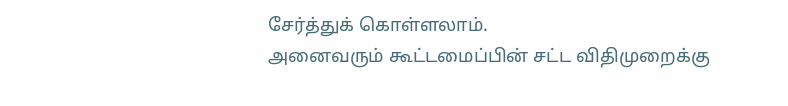சேர்த்துக் கொள்ளலாம்.
அனைவரும் கூட்டமைப்பின் சட்ட விதிமுறைக்கு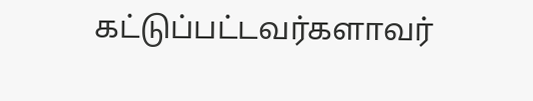கட்டுப்பட்டவர்களாவர்